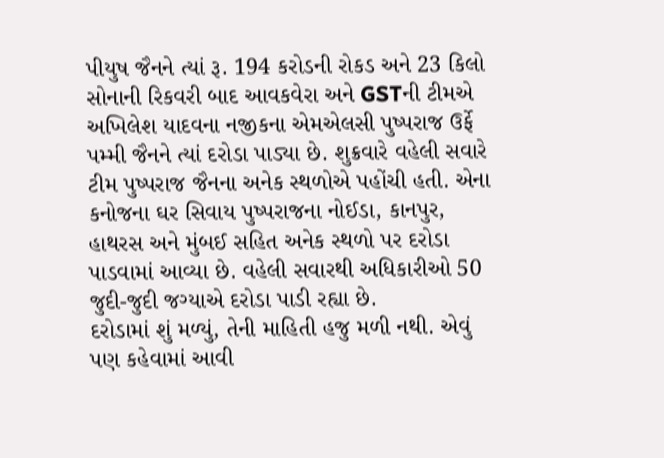પીયુષ જૈનને ત્યાં રૂ. 194 કરોડની રોકડ અને 23 કિલો સોનાની રિકવરી બાદ આવકવેરા અને GSTની ટીમએ અખિલેશ યાદવના નજીકના એમએલસી પુષ્પરાજ ઉર્ફે પમ્મી જૈનને ત્યાં દરોડા પાડ્યા છે. શુક્રવારે વહેલી સવારે ટીમ પુષ્પરાજ જૈનના અનેક સ્થળોએ પહોંચી હતી. એના કનોજના ઘર સિવાય પુષ્પરાજના નોઈડા, કાનપુર, હાથરસ અને મુંબઈ સહિત અનેક સ્થળો પર દરોડા પાડવામાં આવ્યા છે. વહેલી સવારથી અધિકારીઓ 50 જુદી-જુદી જગ્યાએ દરોડા પાડી રહ્યા છે.
દરોડામાં શું મળ્યું, તેની માહિતી હજુ મળી નથી. એવું પણ કહેવામાં આવી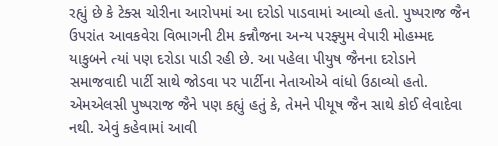રહ્યું છે કે ટેક્સ ચોરીના આરોપમાં આ દરોડો પાડવામાં આવ્યો હતો. પુષ્પરાજ જૈન ઉપરાંત આવકવેરા વિભાગની ટીમ કન્નૌજના અન્ય પરફ્યુમ વેપારી મોહમ્મદ યાકુબને ત્યાં પણ દરોડા પાડી રહી છે. આ પહેલા પીયુષ જૈનના દરોડાને સમાજવાદી પાર્ટી સાથે જોડવા પર પાર્ટીના નેતાઓએ વાંધો ઉઠાવ્યો હતો. એમએલસી પુષ્પરાજ જૈને પણ કહ્યું હતું કે, તેમને પીયૂષ જૈન સાથે કોઈ લેવાદેવા નથી. એવું કહેવામાં આવી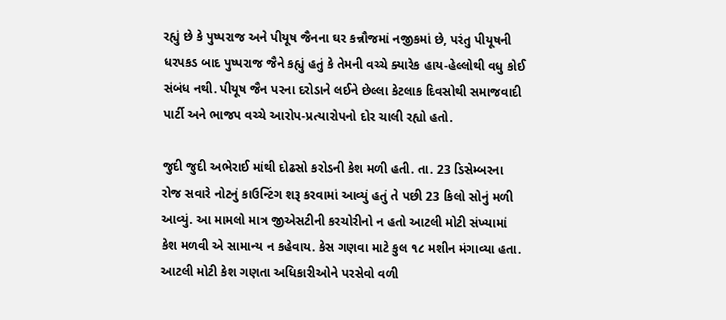રહ્યું છે કે પુષ્પરાજ અને પીયૂષ જૈનના ઘર કન્નૌજમાં નજીકમાં છે, પરંતુ પીયૂષની ધરપકડ બાદ પુષ્પરાજ જૈને કહ્યું હતું કે તેમની વચ્ચે ક્યારેક હાય-હેલ્લોથી વધુ કોઈ સંબંધ નથી. પીયૂષ જૈન પરના દરોડાને લઈને છેલ્લા કેટલાક દિવસોથી સમાજવાદી પાર્ટી અને ભાજપ વચ્ચે આરોપ-પ્રત્યારોપનો દોર ચાલી રહ્યો હતો.

જુદી જુદી અભેરાઈ માંથી દોઢસો કરોડની કેશ મળી હતી. તા. 23 ડિસેમ્બરના રોજ સવારે નોટનું કાઉન્ટિંગ શરૂ કરવામાં આવ્યું હતું તે પછી 23 કિલો સોનું મળી આવ્યું. આ મામલો માત્ર જીએસટીની કરચોરીનો ન હતો આટલી મોટી સંખ્યામાં કેશ મળવી એ સામાન્ય ન કહેવાય. કેસ ગણવા માટે કુલ ૧૮ મશીન મંગાવ્યા હતા. આટલી મોટી કેશ ગણતા અધિકારીઓને પરસેવો વળી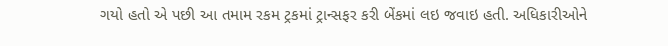ગયો હતો એ પછી આ તમામ રકમ ટ્રકમાં ટ્રાન્સફર કરી બેંકમાં લઇ જવાઇ હતી. અધિકારીઓને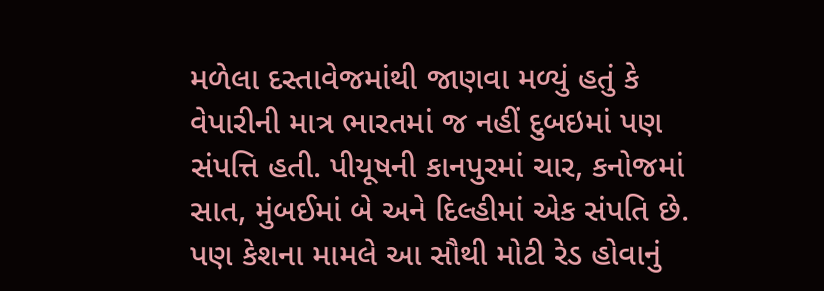મળેલા દસ્તાવેજમાંથી જાણવા મળ્યું હતું કે વેપારીની માત્ર ભારતમાં જ નહીં દુબઇમાં પણ સંપત્તિ હતી. પીયૂષની કાનપુરમાં ચાર, કનોજમાં સાત, મુંબઈમાં બે અને દિલ્હીમાં એક સંપતિ છે. પણ કેશના મામલે આ સૌથી મોટી રેડ હોવાનું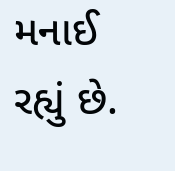મનાઈ રહ્યું છે.